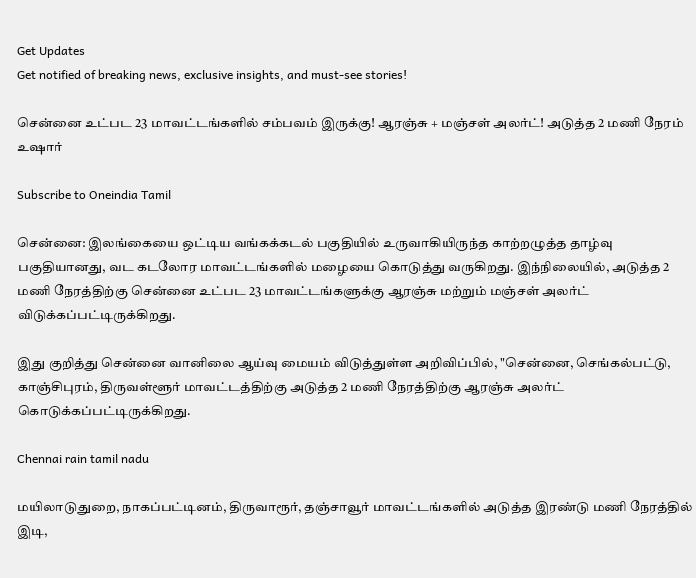Get Updates
Get notified of breaking news, exclusive insights, and must-see stories!

சென்னை உட்பட 23 மாவட்டங்களில் சம்பவம் இருக்கு! ஆரஞ்சு + மஞ்சள் அலர்ட்! அடுத்த 2 மணி நேரம் உஷார்

Subscribe to Oneindia Tamil

சென்னை: இலங்கையை ஒட்டிய வங்கக்கடல் பகுதியில் உருவாகியிருந்த காற்றழுத்த தாழ்வு பகுதியானது, வட கடலோர மாவட்டங்களில் மழையை கொடுத்து வருகிறது. இந்நிலையில், அடுத்த 2 மணி நேரத்திற்கு சென்னை உட்பட 23 மாவட்டங்களுக்கு ஆரஞ்சு மற்றும் மஞ்சள் அலர்ட் விடுக்கப்பட்டிருக்கிறது.

இது குறித்து சென்னை வானிலை ஆய்வு மையம் விடுத்துள்ள அறிவிப்பில், "சென்னை, செங்கல்பட்டு, காஞ்சிபுரம், திருவள்ளூர் மாவட்டத்திற்கு அடுத்த 2 மணி நேரத்திற்கு ஆரஞ்சு அலர்ட் கொடுக்கப்பட்டிருக்கிறது.

Chennai rain tamil nadu

மயிலாடுதுறை, நாகப்பட்டினம், திருவாரூர், தஞ்சாவூர் மாவட்டங்களில் அடுத்த இரண்டு மணி நேரத்தில் இடி,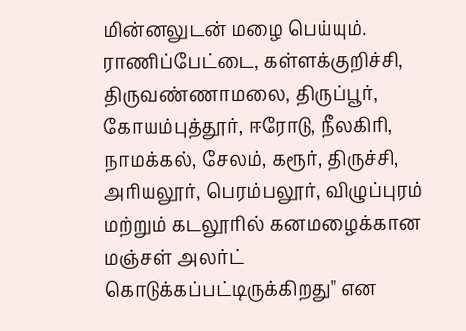மின்னலுடன் மழை பெய்யும். ராணிப்பேட்டை, கள்ளக்குறிச்சி, திருவண்ணாமலை, திருப்பூர், கோயம்புத்தூர், ஈரோடு, நீலகிரி, நாமக்கல், சேலம், கரூர், திருச்சி, அரியலூர், பெரம்பலூர், விழுப்புரம் மற்றும் கடலூரில் கனமழைக்கான மஞ்சள் அலர்ட் கொடுக்கப்பட்டிருக்கிறது" என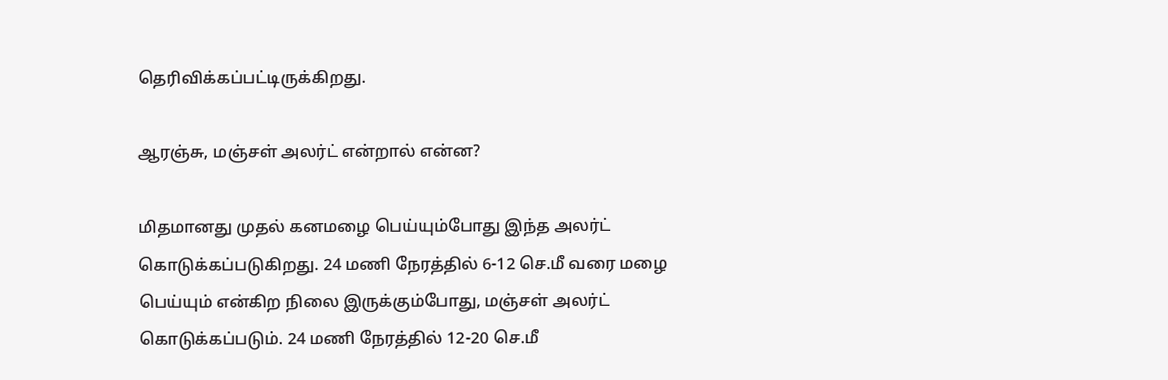தெரிவிக்கப்பட்டிருக்கிறது.

ஆரஞ்சு, மஞ்சள் அலர்ட் என்றால் என்ன?

மிதமானது முதல் கனமழை பெய்யும்போது இந்த அலர்ட் கொடுக்கப்படுகிறது. 24 மணி நேரத்தில் 6-12 செ.மீ வரை மழை பெய்யும் என்கிற நிலை இருக்கும்போது, மஞ்சள் அலர்ட் கொடுக்கப்படும். 24 மணி நேரத்தில் 12-20 செ.மீ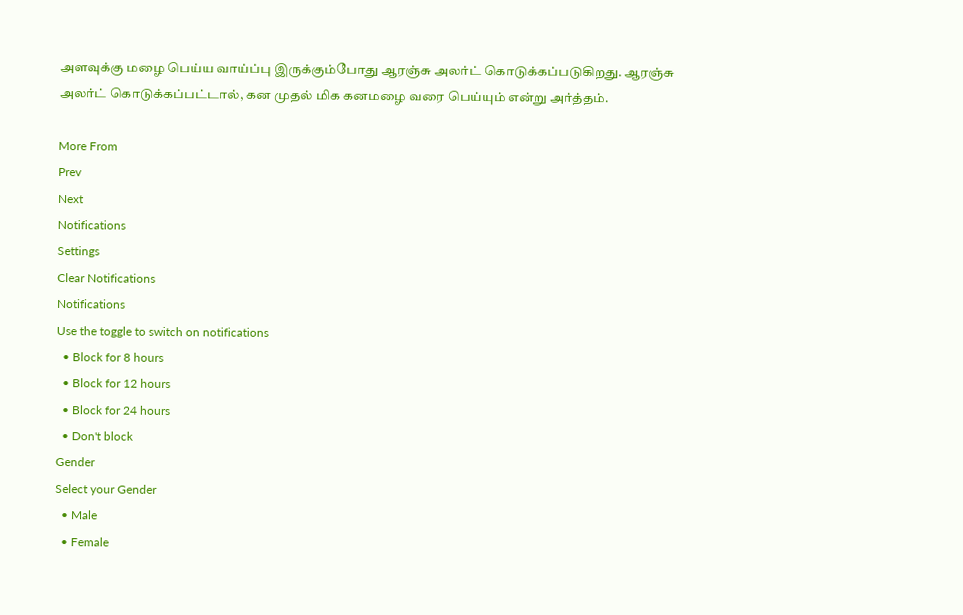அளவுக்கு மழை பெய்ய வாய்ப்பு இருக்கும்போது ஆரஞ்சு அலர்ட் கொடுக்கப்படுகிறது. ஆரஞ்சு அலர்ட் கொடுக்கப்பட்டால், கன முதல் மிக கனமழை வரை பெய்யும் என்று அர்த்தம்.

More From
Prev
Next
Notifications
Settings
Clear Notifications
Notifications
Use the toggle to switch on notifications
  • Block for 8 hours
  • Block for 12 hours
  • Block for 24 hours
  • Don't block
Gender
Select your Gender
  • Male
  • Female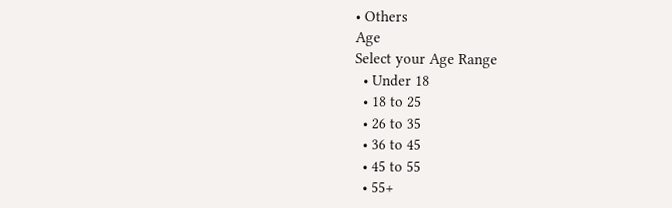• Others
Age
Select your Age Range
  • Under 18
  • 18 to 25
  • 26 to 35
  • 36 to 45
  • 45 to 55
  • 55+